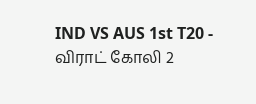IND VS AUS 1st T20 - விராட் கோலி 2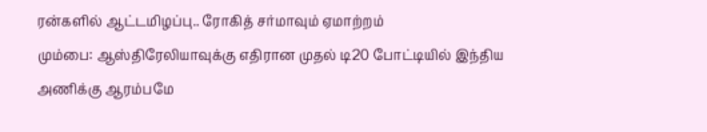ரன்களில் ஆட்டமிழப்பு.. ரோகித் சர்மாவும் ஏமாற்றம்
மும்பை: ஆஸ்திரேலியாவுக்கு எதிரான முதல் டி20 போட்டியில் இந்திய அணிக்கு ஆரம்பமே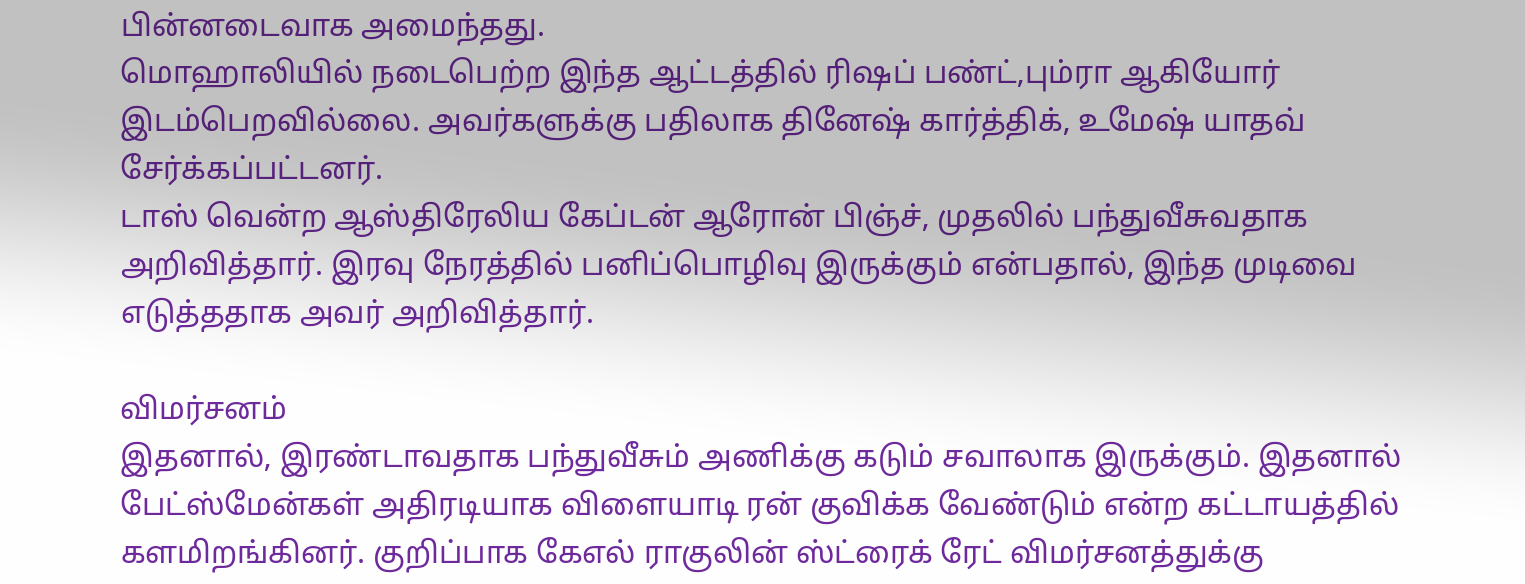பின்னடைவாக அமைந்தது.
மொஹாலியில் நடைபெற்ற இந்த ஆட்டத்தில் ரிஷப் பண்ட்,பும்ரா ஆகியோர் இடம்பெறவில்லை. அவர்களுக்கு பதிலாக தினேஷ் கார்த்திக், உமேஷ் யாதவ் சேர்க்கப்பட்டனர்.
டாஸ் வென்ற ஆஸ்திரேலிய கேப்டன் ஆரோன் பிஞ்ச், முதலில் பந்துவீசுவதாக அறிவித்தார். இரவு நேரத்தில் பனிப்பொழிவு இருக்கும் என்பதால், இந்த முடிவை எடுத்ததாக அவர் அறிவித்தார்.

விமர்சனம்
இதனால், இரண்டாவதாக பந்துவீசும் அணிக்கு கடும் சவாலாக இருக்கும். இதனால் பேட்ஸ்மேன்கள் அதிரடியாக விளையாடி ரன் குவிக்க வேண்டும் என்ற கட்டாயத்தில் களமிறங்கினர். குறிப்பாக கேஎல் ராகுலின் ஸ்ட்ரைக் ரேட் விமர்சனத்துக்கு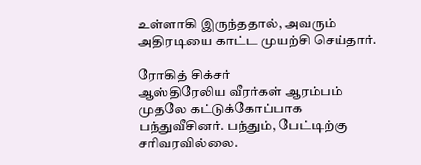உள்ளாகி இருந்ததால், அவரும் அதிரடியை காட்ட முயற்சி செய்தார்.

ரோகித் சிக்சர்
ஆஸ்திரேலிய வீரர்கள் ஆரம்பம் முதலே கட்டுக்கோப்பாக பந்துவீசினர். பந்தும், பேட்டிற்கு சரிவரவில்லை.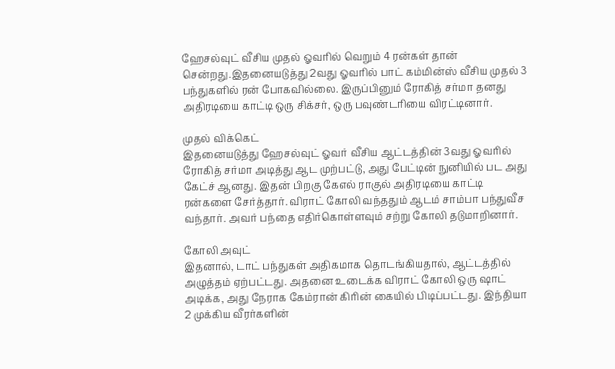ஹேசல்வுட் வீசிய முதல் ஓவரில் வெறும் 4 ரன்கள் தான் சென்றது.இதனையடுத்து 2வது ஓவரில் பாட் கம்மின்ஸ் வீசிய முதல் 3 பந்துகளில் ரன் போகவில்லை. இருப்பினும் ரோகித் சர்மா தனது அதிரடியை காட்டி ஒரு சிக்சர், ஒரு பவுண்டரியை விரட்டினார்.

முதல் விக்கெட்
இதனையடுத்து ஹேசல்வுட் ஓவர் வீசிய ஆட்டத்தின் 3வது ஓவரில் ரோகித் சர்மா அடித்து ஆட முற்பட்டு, அது பேட்டின் நுனியில் பட அது கேட்ச் ஆனது. இதன் பிறகு கேஎல் ராகுல் அதிரடியை காட்டி ரன்களை சேர்த்தார். விராட் கோலி வந்ததும் ஆடம் சாம்பா பந்துவீச வந்தார். அவர் பந்தை எதிர்கொள்ளவும் சற்று கோலி தடுமாறினார்.

கோலி அவுட்
இதனால், டாட் பந்துகள் அதிகமாக தொடங்கியதால், ஆட்டத்தில் அழுத்தம் ஏற்பட்டது. அதனை உடைக்க விராட் கோலி ஒரு ஷாட் அடிக்க, அது நேராக கேம்ரான் கிரின் கையில் பிடிப்பட்டது. இந்தியா 2 முக்கிய வீரர்களின்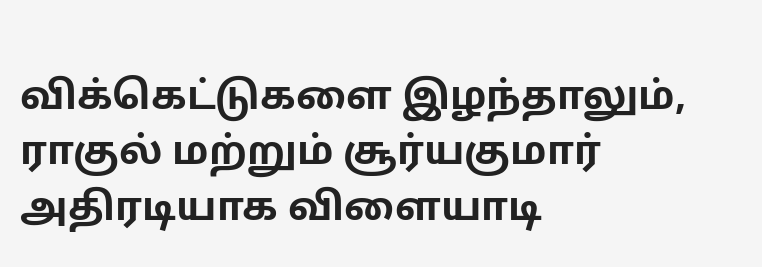விக்கெட்டுகளை இழந்தாலும், ராகுல் மற்றும் சூர்யகுமார் அதிரடியாக விளையாடி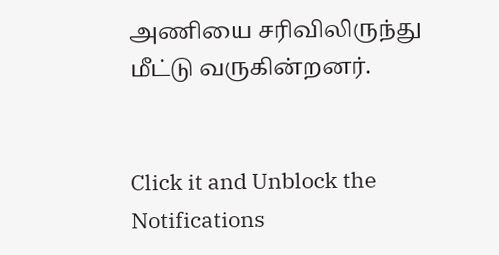அணியை சரிவிலிருந்து மீட்டு வருகின்றனர்.


Click it and Unblock the Notifications